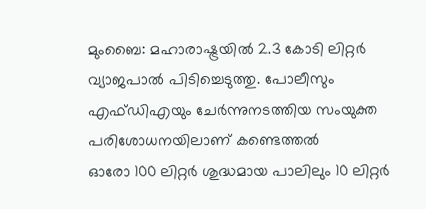മുംബൈ: മഹാരാഷ്ട്രയിൽ 2.3 കോടി ലിറ്റർ വ്യാജപാൽ പിടിച്ചെടുത്തു. പോലീസും എഫ്ഡിഎയും ചേർന്നുനടത്തിയ സംയുക്ത പരിശോധനയിലാണ് കണ്ടെത്തൽ
ഓരോ 100 ലിറ്റർ ശുദ്ധമായ പാലിലും 10 ലിറ്റർ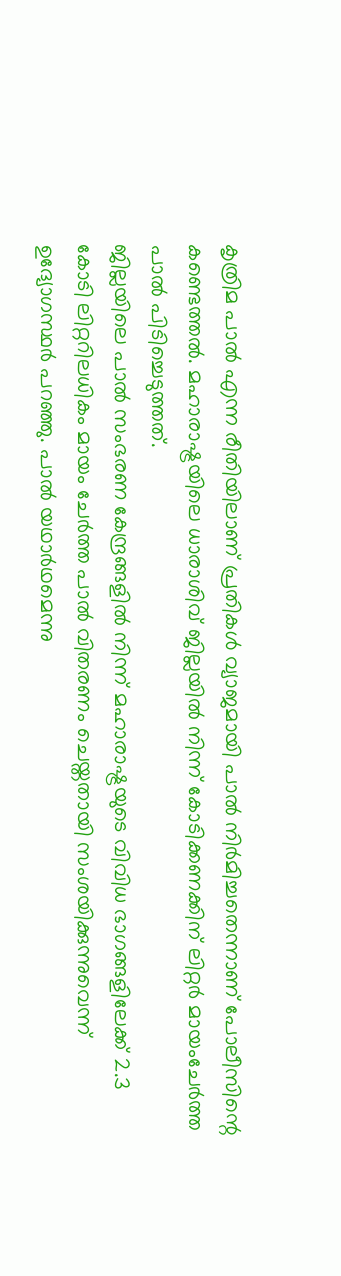കൃത്രിമ പാൽ എന്ന രീതിയിലാണ് പ്രതികൾ വ്യാജമായി പാൽ നിർമിച്ചതെന്നാണ് പോലീസിന്റെ കണ്ടെത്തൽ. മഹാരാഷ്ട്രയിലെ ധാരാശിവ് ജില്ലയിൽ നിന്ന് കോടിക്കണക്കിന് ലിറ്റർ മായംചേർത്ത പാൽ പിടിച്ചെടുത്തത്.
ജില്ലയിലെ പാൽ സംഭരണ കേന്ദ്രങ്ങളിൽ നിന്ന് മഹാരാഷ്ട്രയുടെ വിവിധ ഭാഗങ്ങളിലേക്ക് 2.3 കോടി ലിറ്ററിലധികം മായം ചേർത്ത പാൽ വിതരണം ചെയ്തതായി സംശയിക്കുന്നുവെന്ന് ഉദ്യോഗസ്ഥർ പറഞ്ഞു. പാൽ യഥാർഥമെന്നു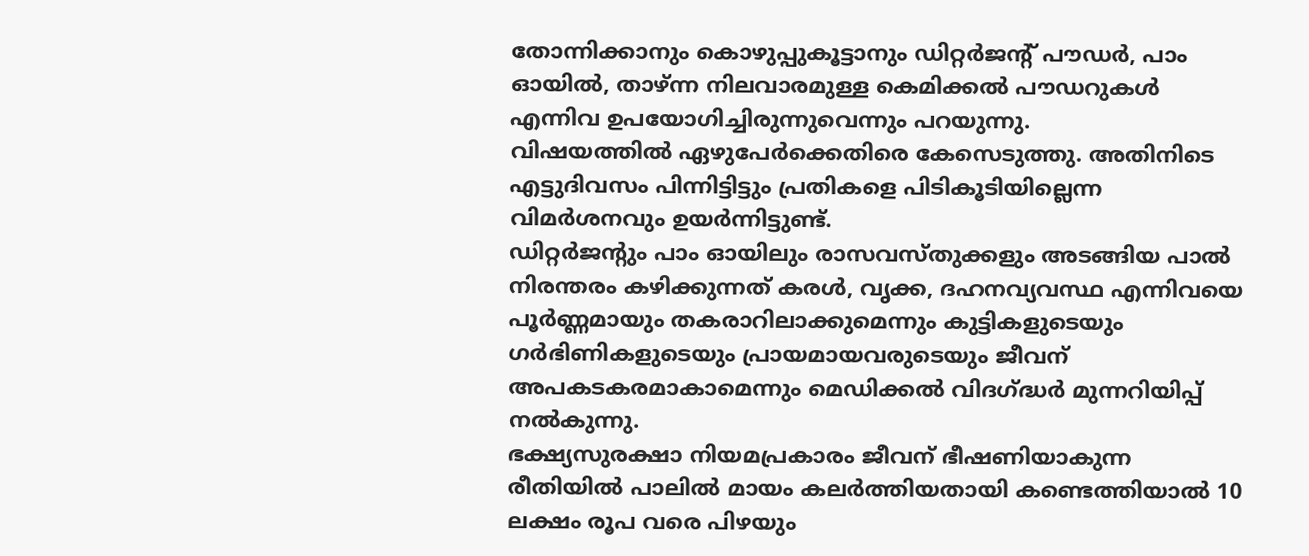തോന്നിക്കാനും കൊഴുപ്പുകൂട്ടാനും ഡിറ്റർജന്റ് പൗഡർ, പാം ഓയിൽ, താഴ്ന്ന നിലവാരമുള്ള കെമിക്കൽ പൗഡറുകൾ എന്നിവ ഉപയോഗിച്ചിരുന്നുവെന്നും പറയുന്നു.
വിഷയത്തിൽ ഏഴുപേർക്കെതിരെ കേസെടുത്തു. അതിനിടെ എട്ടുദിവസം പിന്നിട്ടിട്ടും പ്രതികളെ പിടികൂടിയില്ലെന്ന വിമർശനവും ഉയർന്നിട്ടുണ്ട്.
ഡിറ്റർജന്റും പാം ഓയിലും രാസവസ്തുക്കളും അടങ്ങിയ പാൽ നിരന്തരം കഴിക്കുന്നത് കരൾ, വൃക്ക, ദഹനവ്യവസ്ഥ എന്നിവയെ പൂർണ്ണമായും തകരാറിലാക്കുമെന്നും കുട്ടികളുടെയും ഗർഭിണികളുടെയും പ്രായമായവരുടെയും ജീവന് അപകടകരമാകാമെന്നും മെഡിക്കൽ വിദഗ്ദ്ധർ മുന്നറിയിപ്പ് നൽകുന്നു.
ഭക്ഷ്യസുരക്ഷാ നിയമപ്രകാരം ജീവന് ഭീഷണിയാകുന്ന രീതിയിൽ പാലിൽ മായം കലർത്തിയതായി കണ്ടെത്തിയാൽ 10 ലക്ഷം രൂപ വരെ പിഴയും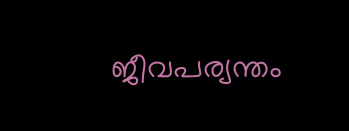ജീവപര്യന്തം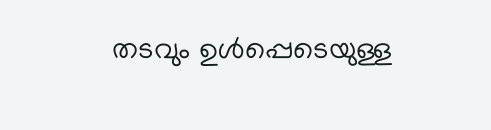തടവും ഉൾപ്പെടെയുള്ള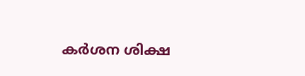കർശന ശിക്ഷ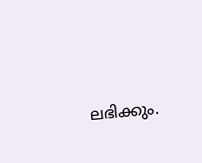ലഭിക്കും.